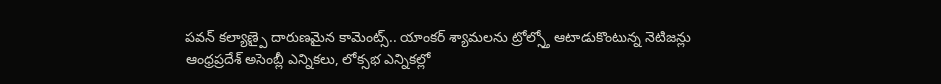పవన్ కల్యాణ్పై దారుణమైన కామెంట్స్.. యాంకర్ శ్యామలను ట్రోల్స్తో ఆటాడుకొంటున్న నెటిజన్లు
ఆంధ్రప్రదేశ్ అసెంబ్లీ ఎన్నికలు, లోక్సభ ఎన్నికల్లో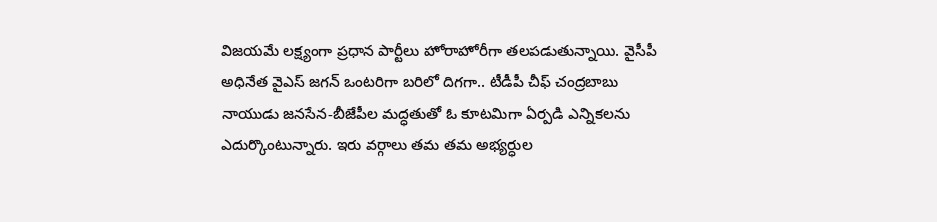విజయమే లక్ష్యంగా ప్రధాన పార్టీలు హోరాహోరీగా తలపడుతున్నాయి. వైసీపీ అధినేత వైఎస్ జగన్ ఒంటరిగా బరిలో దిగగా.. టీడీపీ చీఫ్ చంద్రబాబు నాయుడు జనసేన-బీజేపీల మద్ధతుతో ఓ కూటమిగా ఏర్పడి ఎన్నికలను ఎదుర్కొంటున్నారు. ఇరు వర్గాలు తమ తమ అభ్యర్ధుల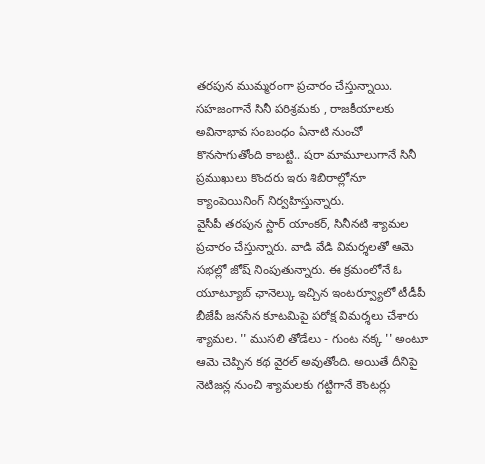తరపున ముమ్మరంగా ప్రచారం చేస్తున్నాయి. సహజంగానే సినీ పరిశ్రమకు , రాజకీయాలకు అవినాభావ సంబంధం ఏనాటి నుంచో కొనసాగుతోంది కాబట్టి.. షరా మామూలుగానే సినీ ప్రముఖులు కొందరు ఇరు శిబిరాల్లోనూ క్యాంపెయినింగ్ నిర్వహిస్తున్నారు.
వైసీపీ తరపున స్టార్ యాంకర్, సినీనటి శ్యామల ప్రచారం చేస్తున్నారు. వాడి వేడి విమర్శలతో ఆమె సభల్లో జోష్ నింపుతున్నారు. ఈ క్రమంలోనే ఓ యూట్యూబ్ ఛానెల్కు ఇచ్చిన ఇంటర్వ్యూలో టీడీపీ బీజేపీ జనసేన కూటమిపై పరోక్ష విమర్శలు చేశారు శ్యామల. '' ముసలి తోడేలు - గుంట నక్క '' అంటూ ఆమె చెప్పిన కథ వైరల్ అవుతోంది. అయితే దీనిపై నెటిజన్ల నుంచి శ్యామలకు గట్టిగానే కౌంటర్లు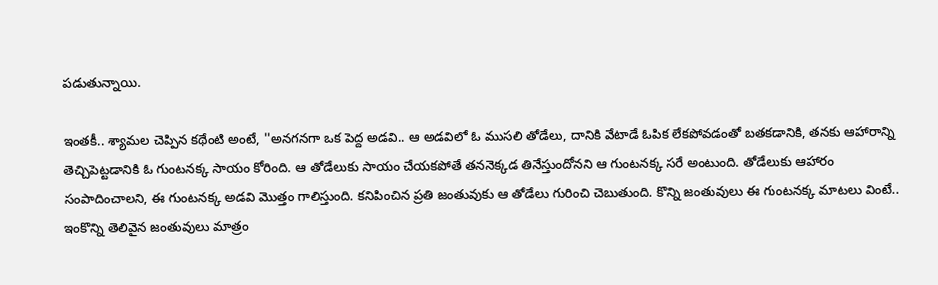పడుతున్నాయి.

ఇంతకీ.. శ్యామల చెప్పిన కథేంటి అంటే, ''అనగనగా ఒక పెద్ద అడవి.. ఆ అడవిలో ఓ ముసలి తోడేలు, దానికి వేటాడే ఓపిక లేకపోవడంతో బతకడానికి, తనకు ఆహారాన్ని తెచ్చిపెట్టడానికి ఓ గుంటనక్క సాయం కోరింది. ఆ తోడేలుకు సాయం చేయకపోతే తననెక్కడ తినేస్తుందోనని ఆ గుంటనక్క సరే అంటుంది. తోడేలుకు ఆహారం సంపాదించాలని, ఈ గుంటనక్క అడవి మొత్తం గాలిస్తుంది. కనిపించిన ప్రతి జంతువుకు ఆ తోడేలు గురించి చెబుతుంది. కొన్ని జంతువులు ఈ గుంటనక్క మాటలు వింటే.. ఇంకొన్ని తెలివైన జంతువులు మాత్రం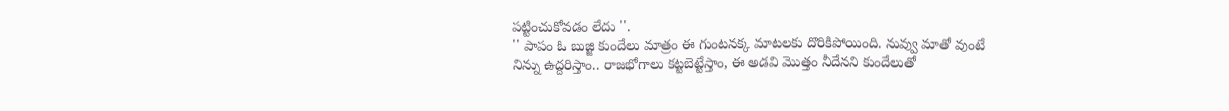పట్టించుకోవడం లేదు ''.
'' పాపం ఓ బుజ్జి కుందేలు మాత్రం ఈ గుంటనక్క మాటలకు దొరికిపోయింది. నువ్వు మాతో వుంటే నిన్ను ఉద్దరిస్తాం.. రాజభోగాలు కట్టబెట్టేస్తాం, ఈ అడవి మొత్తం నీదేనని కుందేలుతో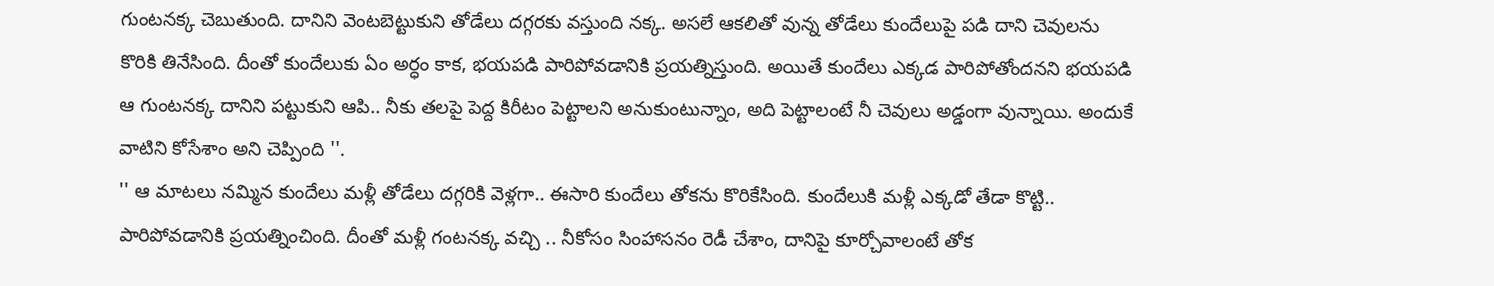గుంటనక్క చెబుతుంది. దానిని వెంటబెట్టుకుని తోడేలు దగ్గరకు వస్తుంది నక్క. అసలే ఆకలితో వున్న తోడేలు కుందేలుపై పడి దాని చెవులను కొరికి తినేసింది. దీంతో కుందేలుకు ఏం అర్ధం కాక, భయపడి పారిపోవడానికి ప్రయత్నిస్తుంది. అయితే కుందేలు ఎక్కడ పారిపోతోందనని భయపడి ఆ గుంటనక్క దానిని పట్టుకుని ఆపి.. నీకు తలపై పెద్ద కిరీటం పెట్టాలని అనుకుంటున్నాం, అది పెట్టాలంటే నీ చెవులు అడ్డంగా వున్నాయి. అందుకే వాటిని కోసేశాం అని చెప్పింది ''.
'' ఆ మాటలు నమ్మిన కుందేలు మళ్లీ తోడేలు దగ్గరికి వెళ్లగా.. ఈసారి కుందేలు తోకను కొరికేసింది. కుందేలుకి మళ్లీ ఎక్కడో తేడా కొట్టి.. పారిపోవడానికి ప్రయత్నించింది. దీంతో మళ్లీ గంటనక్క వచ్చి .. నీకోసం సింహాసనం రెడీ చేశాం, దానిపై కూర్చోవాలంటే తోక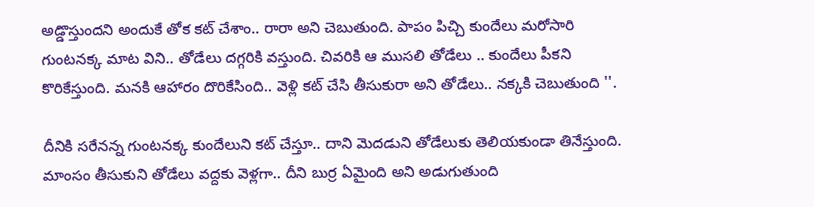అడ్డొస్తుందని అందుకే తోక కట్ చేశాం.. రారా అని చెబుతుంది. పాపం పిచ్చి కుందేలు మరోసారి గుంటనక్క మాట విని.. తోడేలు దగ్గరికి వస్తుంది. చివరికి ఆ ముసలి తోడేలు .. కుందేలు పీకని కొరికేస్తుంది. మనకి ఆహారం దొరికేసింది.. వెళ్లి కట్ చేసి తీసుకురా అని తోడేలు.. నక్కకి చెబుతుంది ''.

దీనికి సరేనన్న గుంటనక్క కుందేలుని కట్ చేస్తూ.. దాని మెదడుని తోడేలుకు తెలియకుండా తినేస్తుంది. మాంసం తీసుకుని తోడేలు వద్దకు వెళ్లగా.. దీని బుర్ర ఏమైంది అని అడుగుతుంది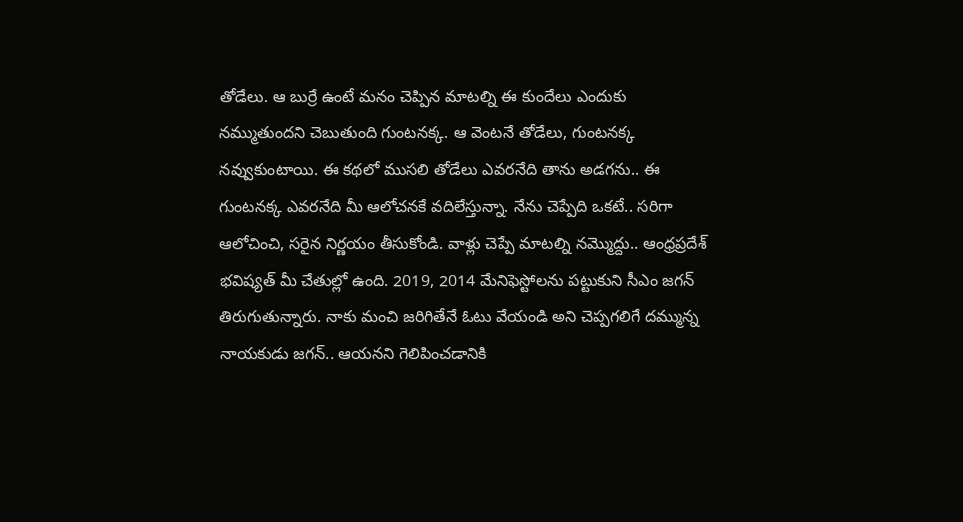తోడేలు. ఆ బుర్రే ఉంటే మనం చెప్పిన మాటల్ని ఈ కుందేలు ఎందుకు నమ్ముతుందని చెబుతుంది గుంటనక్క. ఆ వెంటనే తోడేలు, గుంటనక్క నవ్వుకుంటాయి. ఈ కథలో ముసలి తోడేలు ఎవరనేది తాను అడగను.. ఈ గుంటనక్క ఎవరనేది మీ ఆలోచనకే వదిలేస్తున్నా. నేను చెప్పేది ఒకటే.. సరిగా ఆలోచించి, సరైన నిర్ణయం తీసుకోండి. వాళ్లు చెప్పే మాటల్ని నమ్మొద్దు.. ఆంధ్రప్రదేశ్ భవిష్యత్ మీ చేతుల్లో ఉంది. 2019, 2014 మేనిఫెస్టోలను పట్టుకుని సీఎం జగన్ తిరుగుతున్నారు. నాకు మంచి జరిగితేనే ఓటు వేయండి అని చెప్పగలిగే దమ్మున్న నాయకుడు జగన్.. ఆయనని గెలిపించడానికి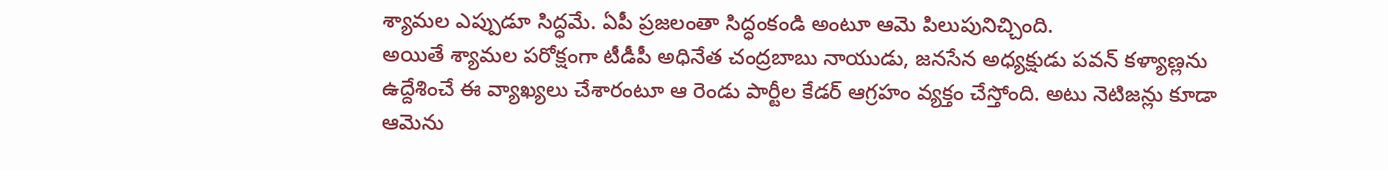శ్యామల ఎప్పుడూ సిద్ధమే. ఏపీ ప్రజలంతా సిద్ధంకండి అంటూ ఆమె పిలుపునిచ్చింది.
అయితే శ్యామల పరోక్షంగా టీడీపీ అధినేత చంద్రబాబు నాయుడు, జనసేన అధ్యక్షుడు పవన్ కళ్యాణ్లను ఉద్దేశించే ఈ వ్యాఖ్యలు చేశారంటూ ఆ రెండు పార్టీల కేడర్ ఆగ్రహం వ్యక్తం చేస్తోంది. అటు నెటిజన్లు కూడా ఆమెను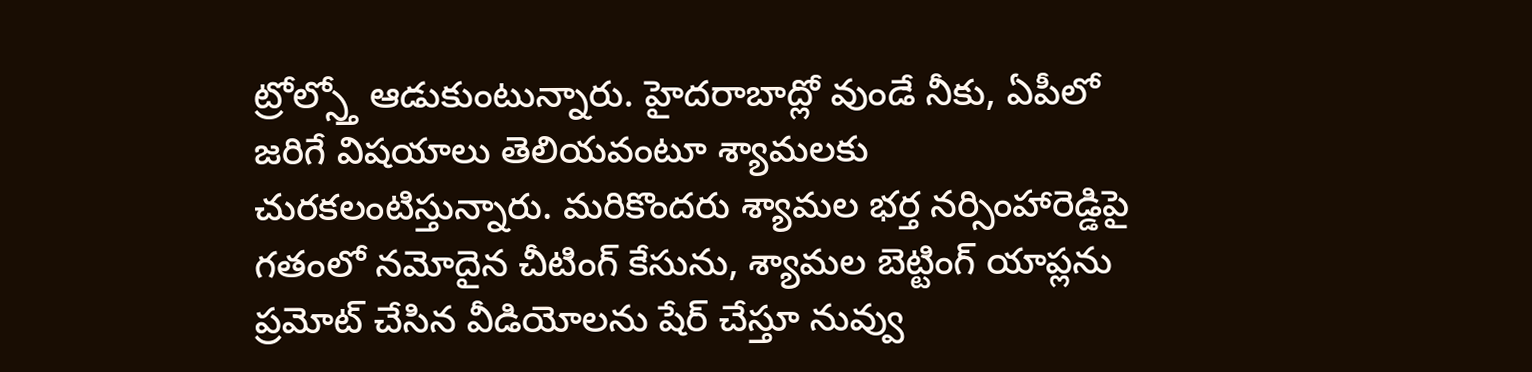ట్రోల్స్తో ఆడుకుంటున్నారు. హైదరాబాద్లో వుండే నీకు, ఏపీలో జరిగే విషయాలు తెలియవంటూ శ్యామలకు చురకలంటిస్తున్నారు. మరికొందరు శ్యామల భర్త నర్సింహారెడ్డిపై గతంలో నమోదైన చీటింగ్ కేసును, శ్యామల బెట్టింగ్ యాప్లను ప్రమోట్ చేసిన వీడియోలను షేర్ చేస్తూ నువ్వు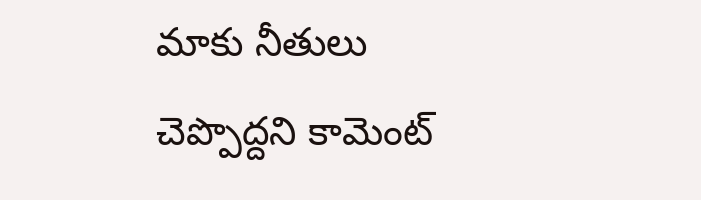మాకు నీతులు చెప్పొద్దని కామెంట్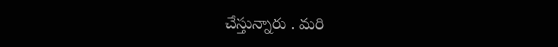చేస్తున్నారు . మరి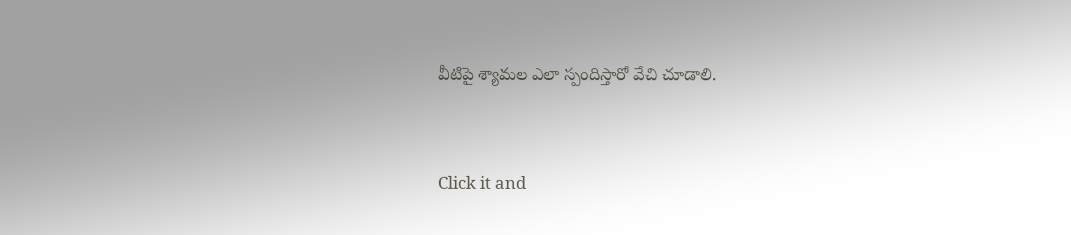వీటిపై శ్యామల ఎలా స్పందిస్తారో వేచి చూడాలి.


Click it and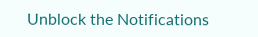Unblock the Notifications